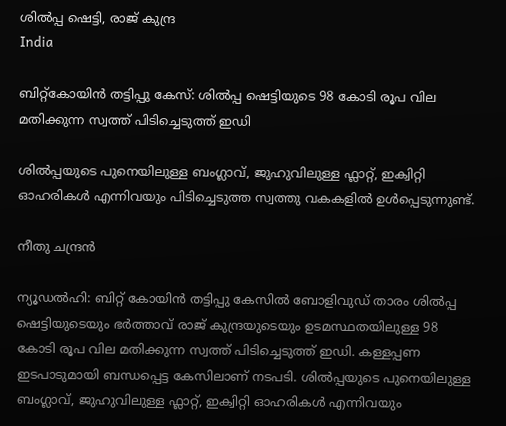ശിൽപ്പ ഷെട്ടി, രാജ് കുന്ദ്ര
India

ബിറ്റ്കോയിൻ തട്ടിപ്പു കേസ്: ശിൽപ്പ ഷെട്ടിയുടെ 98 കോടി രൂപ വില മതിക്കുന്ന സ്വത്ത് പിടിച്ചെടുത്ത് ഇഡി

ശിൽപ്പയുടെ പുനെയിലുള്ള ബംഗ്ലാവ്, ജുഹുവിലുള്ള ഫ്ലാറ്റ്, ഇക്വിറ്റി ഓഹരികൾ എന്നിവയും പിടിച്ചെടുത്ത സ്വത്തു വകകളിൽ ഉൾപ്പെടുന്നുണ്ട്.

നീതു ചന്ദ്രൻ

ന്യൂഡൽഹി: ബിറ്റ് കോയിൻ തട്ടിപ്പു കേസിൽ ബോളിവുഡ് താരം ശിൽപ്പ ഷെട്ടിയുടെയും ഭർത്താവ് രാജ് കുന്ദ്രയുടെയും ഉടമസ്ഥതയിലുള്ള 98 കോടി രൂപ വില മതിക്കുന്ന സ്വത്ത് പിടിച്ചെടുത്ത് ഇഡി. കള്ളപ്പണ ഇടപാടുമായി ബന്ധപ്പെട്ട കേസിലാണ് നടപടി. ശിൽപ്പയുടെ പുനെയിലുള്ള ബംഗ്ലാവ്, ജുഹുവിലുള്ള ഫ്ലാറ്റ്, ഇക്വിറ്റി ഓഹരികൾ എന്നിവയും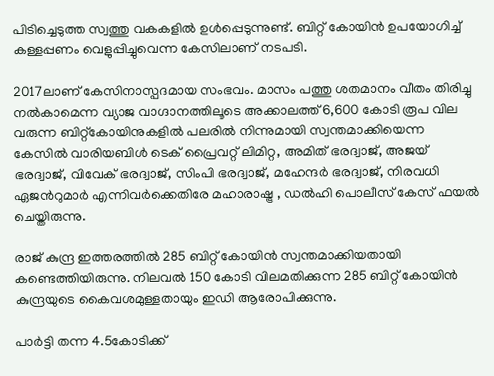പിടിച്ചെടുത്ത സ്വത്തു വകകളിൽ ഉൾപ്പെടുന്നുണ്ട്. ബിറ്റ് കോയിൻ ഉപയോഗിച്ച് കള്ളപ്പണം വെളുപ്പിച്ചുവെന്ന കേസിലാണ് നടപടി.

2017ലാണ് കേസിനാസ്പദമായ സംഭവം. മാസം പത്തു ശതമാനം വീതം തിരിച്ചു നൽകാമെന്ന വ്യാജ വാഗ്ദാനത്തിലൂടെ അക്കാലത്ത് 6,600 കോടി രൂപ വില വരുന്ന ബിറ്റ്കോയിനുകളിൽ പലരിൽ നിന്നുമായി സ്വന്തമാക്കിയെന്ന കേസിൽ വാരിയബിൾ ടെക് പ്രൈവറ്റ് ലിമിറ്റ, അമിത് ഭരദ്വാജ്, അജയ് ഭരദ്വാജ്, വിവേക് ഭരദ്വാജ്, സിംപി ഭരദ്വാജ്, മഹേന്ദർ ഭരദ്വാജ്, നിരവധി ഏജന്‍റുമാർ എന്നിവർക്കെതിരേ മഹാരാഷ്ട്ര , ഡൽഹി പൊലീസ് കേസ് ഫയൽ ചെയ്തിരുന്നു.

രാജ് കുന്ദ്ര ഇത്തരത്തിൽ 285 ബിറ്റ് കോയിൻ സ്വന്തമാക്കിയതായി കണ്ടെത്തിയിരുന്നു. നിലവൽ 150 കോടി വിലമതിക്കുന്ന 285 ബിറ്റ് കോയിൻ കുന്ദ്രയുടെ കൈവശമുള്ളതായും ഇഡി ആരോപിക്കുന്നു.

പാർട്ടി തന്ന 4.5കോടിക്ക്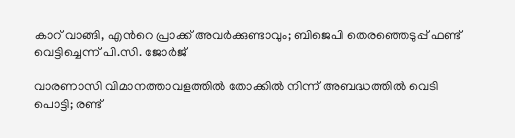കാറ് വാങ്ങി, എന്‍റെ പ്രാക്ക് അവർക്കുണ്ടാവും; ബിജെപി തെരഞ്ഞെടുപ്പ് ഫണ്ട് വെട്ടിച്ചെന്ന് പി.സി. ജോർജ്

വാരണാസി വിമാനത്താവളത്തിൽ തോക്കിൽ നിന്ന് അബദ്ധത്തിൽ വെടി പൊട്ടി; രണ്ട്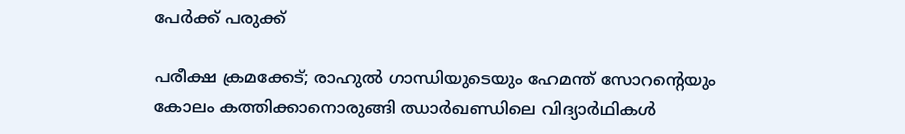പേർക്ക് പരുക്ക്

പരീക്ഷ ക്രമക്കേട്; രാഹുൽ ഗാന്ധിയുടെയും ഹേമന്ത് സോറ‍ന്‍റെയും കോലം കത്തിക്കാനൊരുങ്ങി ഝാർഖണ്ഡിലെ വിദ‍്യാർഥികൾ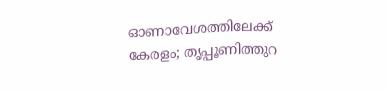ഓണാവേശത്തിലേക്ക് കേരളം; തൃപ്പൂണിത്തുറ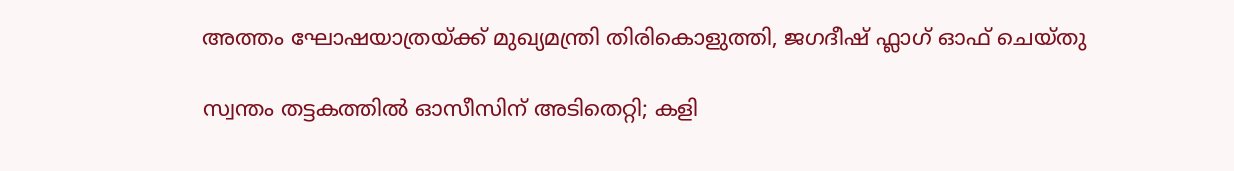അത്തം ഘോഷയാത്രയ്ക്ക് മുഖ്യമന്ത്രി തിരികൊളുത്തി, ജഗദീഷ് ഫ്ലാഗ് ഓഫ് ചെയ്തു

സ്വന്തം തട്ടകത്തിൽ ഓസീസിന് അടിതെറ്റി; കളി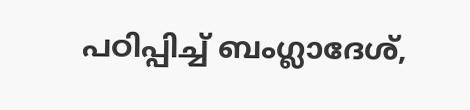പഠിപ്പിച്ച് ബംഗ്ലാദേശ്,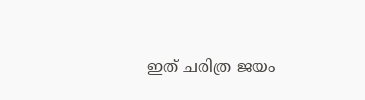ഇത് ചരിത്ര ജയം